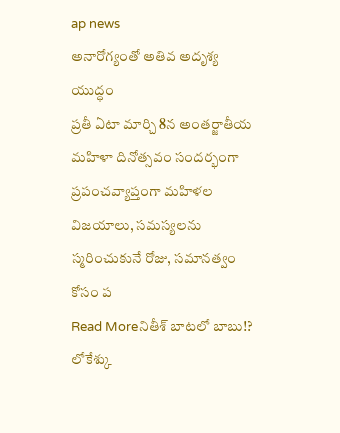ap news
అనారోగ్యంతో అతివ అదృశ్య యుద్ధం
ప్రతీ ఏటా మార్చి 8న అంతర్జాతీయ మహిళా దినోత్సవం సందర్భంగా ప్రపంచవ్యాప్తంగా మహిళల విజయాలు, సమస్యలను స్మరించుకునే రోజు, సమానత్వం కోసం ప
Read Moreనితీశ్ బాటలో బాబు!? లోకేశ్కు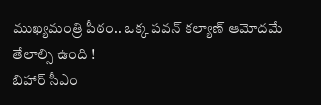ముఖ్యమంత్రి పీఠం.. ఒక్క పవన్ కల్యాణ్ ఆమోదమే తేలాల్సి ఉంది !
బిహార్ సీఎం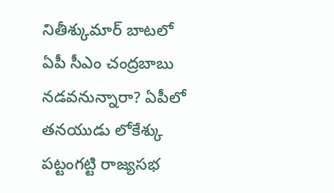నితీశ్కుమార్ బాటలో ఏపీ సీఎం చంద్రబాబు నడవనున్నారా? ఏపీలో తనయుడు లోకేశ్కు పట్టంగట్టి రాజ్యసభ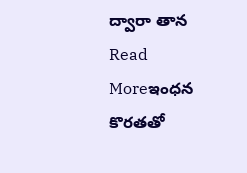ద్వారా తాన
Read Moreఇంధన కొరతతో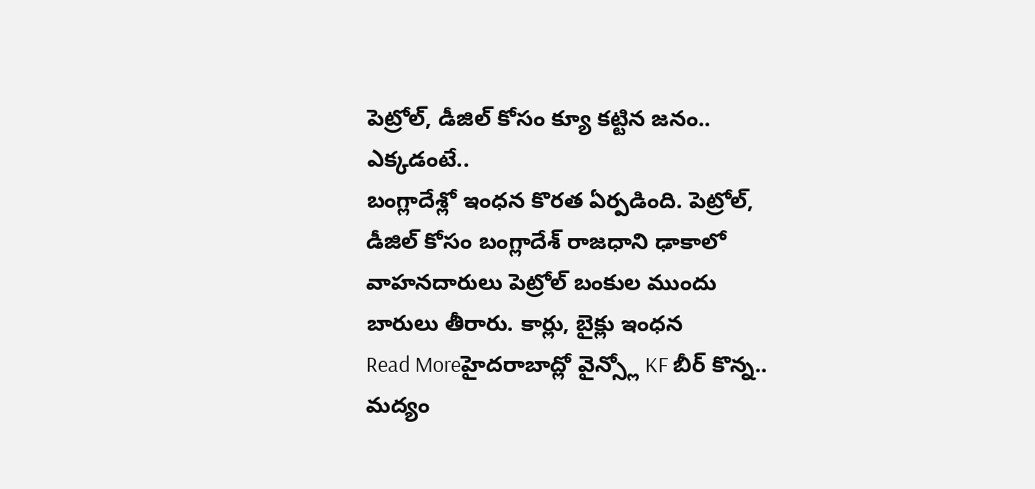పెట్రోల్, డీజిల్ కోసం క్యూ కట్టిన జనం.. ఎక్కడంటే..
బంగ్లాదేశ్లో ఇంధన కొరత ఏర్పడింది. పెట్రోల్, డీజిల్ కోసం బంగ్లాదేశ్ రాజధాని ఢాకాలో వాహనదారులు పెట్రోల్ బంకుల ముందు బారులు తీరారు. కార్లు, బైక్లు ఇంధన
Read Moreహైదరాబాద్లో వైన్స్లో KF బీర్ కొన్న.. మద్యం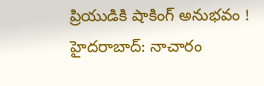ప్రియుడికి షాకింగ్ అనుభవం !
హైదరాబాద్: నాచారం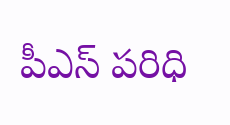పీఎస్ పరిధి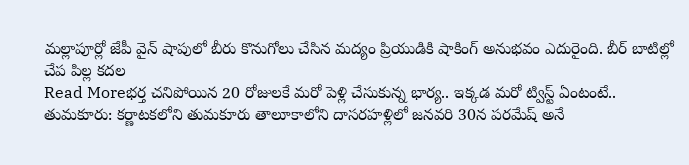మల్లాపూర్లో జేపీ వైన్ షాపులో బీరు కొనుగోలు చేసిన మద్యం ప్రియుడికి షాకింగ్ అనుభవం ఎదురైంది. బీర్ బాటిల్లో చేప పిల్ల కదల
Read Moreభర్త చనిపోయిన 20 రోజులకే మరో పెళ్లి చేసుకున్న భార్య.. ఇక్కడ మరో ట్విస్ట్ ఏంటంటే..
తుమకూరు: కర్ణాటకలోని తుమకూరు తాలూకాలోని దాసరహళ్లిలో జనవరి 30న పరమేష్ అనే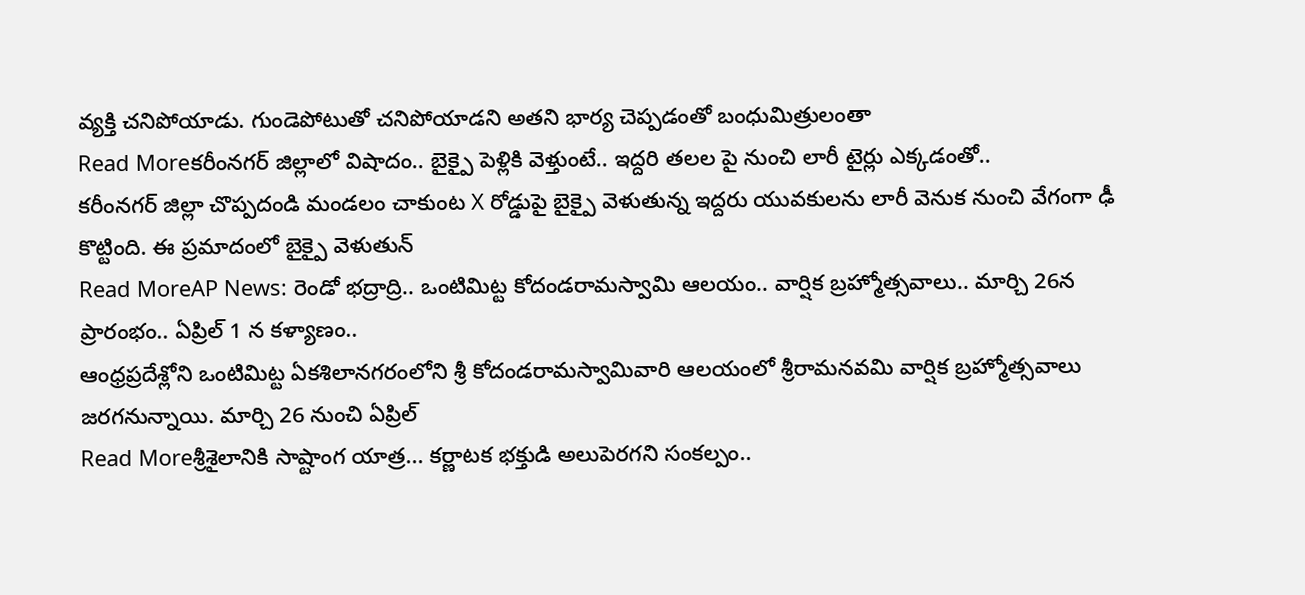వ్యక్తి చనిపోయాడు. గుండెపోటుతో చనిపోయాడని అతని భార్య చెప్పడంతో బంధుమిత్రులంతా
Read Moreకరీంనగర్ జిల్లాలో విషాదం.. బైక్పై పెళ్లికి వెళ్తుంటే.. ఇద్దరి తలల పై నుంచి లారీ టైర్లు ఎక్కడంతో..
కరీంనగర్ జిల్లా చొప్పదండి మండలం చాకుంట X రోడ్డుపై బైక్పై వెళుతున్న ఇద్దరు యువకులను లారీ వెనుక నుంచి వేగంగా ఢీ కొట్టింది. ఈ ప్రమాదంలో బైక్పై వెళుతున్
Read MoreAP News: రెండో భద్రాద్రి.. ఒంటిమిట్ట కోదండరామస్వామి ఆలయం.. వార్షిక బ్రహ్మోత్సవాలు.. మార్చి 26న ప్రారంభం.. ఏప్రిల్ 1 న కళ్యాణం..
ఆంధ్రప్రదేశ్లోని ఒంటిమిట్ట ఏకశిలానగరంలోని శ్రీ కోదండరామస్వామివారి ఆలయంలో శ్రీరామనవమి వార్షిక బ్రహ్మోత్సవాలు జరగనున్నాయి. మార్చి 26 నుంచి ఏప్రిల్
Read Moreశ్రీశైలానికి సాష్టాంగ యాత్ర... కర్ణాటక భక్తుడి అలుపెరగని సంకల్పం..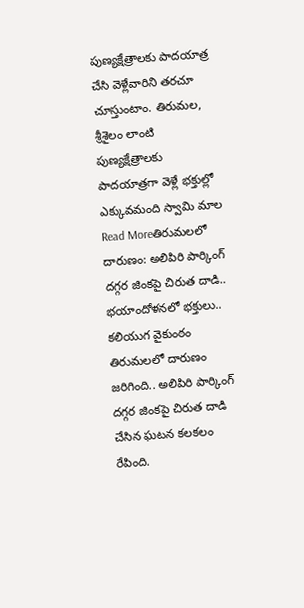పుణ్యక్షేత్రాలకు పాదయాత్ర చేసి వెళ్లేవారిని తరచూ చూస్తుంటాం. తిరుమల, శ్రీశైలం లాంటి పుణ్యక్షేత్రాలకు పాదయాత్రగా వెళ్లే భక్తుల్లో ఎక్కువమంది స్వామి మాల
Read Moreతిరుమలలో దారుణం: అలిపిరి పార్కింగ్ దగ్గర జింకపై చిరుత దాడి.. భయాందోళనలో భక్తులు..
కలియుగ వైకుంఠం తిరుమలలో దారుణం జరిగింది.. అలిపిరి పార్కింగ్ దగ్గర జింకపై చిరుత దాడి చేసిన ఘటన కలకలం రేపింది.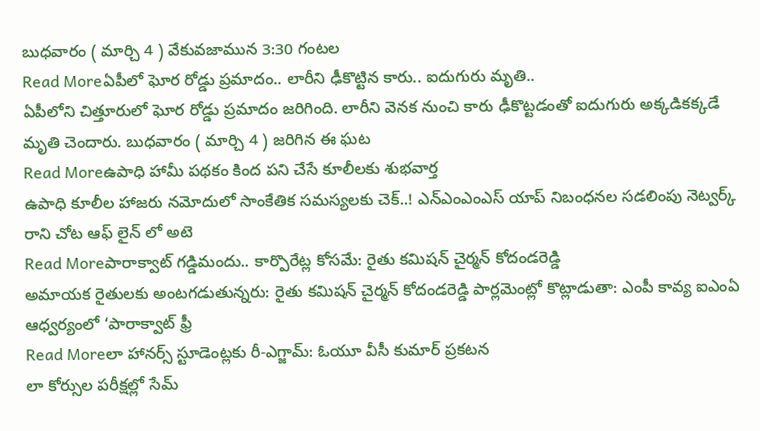బుధవారం ( మార్చి 4 ) వేకువజామున 3:30 గంటల
Read Moreఏపీలో ఘోర రోడ్డు ప్రమాదం.. లారీని ఢీకొట్టిన కారు.. ఐదుగురు మృతి..
ఏపీలోని చిత్తూరులో ఘోర రోడ్డు ప్రమాదం జరిగింది. లారీని వెనక నుంచి కారు ఢీకొట్టడంతో ఐదుగురు అక్కడికక్కడే మృతి చెందారు. బుధవారం ( మార్చి 4 ) జరిగిన ఈ ఘట
Read Moreఉపాధి హామీ పథకం కింద పని చేసే కూలీలకు శుభవార్త
ఉపాధి కూలీల హాజరు నమోదులో సాంకేతిక సమస్యలకు చెక్..! ఎన్ఎంఎంఎస్ యాప్ నిబంధనల సడలింపు నెట్వర్క్ రాని చోట ఆఫ్ లైన్ లో అటె
Read Moreపారాక్వాట్ గడ్డిమందు.. కార్పొరేట్ల కోసమే: రైతు కమిషన్ చైర్మన్ కోదండరెడ్డి
అమాయక రైతులకు అంటగడుతున్నరు: రైతు కమిషన్ చైర్మన్ కోదండరెడ్డి పార్లమెంట్లో కొట్లాడుతా: ఎంపీ కావ్య ఐఎంఏ ఆధ్వర్యంలో ‘పారాక్వాట్ ఫ్రీ
Read Moreలా హానర్స్ స్టూడెంట్లకు రీ-ఎగ్జామ్: ఓయూ వీసీ కుమార్ ప్రకటన
లా కోర్సుల పరీక్షల్లో సేమ్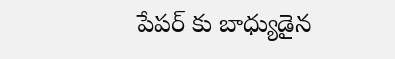పేపర్ కు బాధ్యుడైన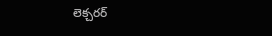లెక్చరర్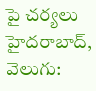పై చర్యలు హైదరాబాద్, వెలుగు: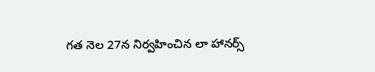గత నెల 27న నిర్వహించిన లా హానర్స్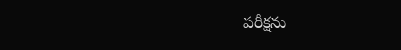పరీక్షను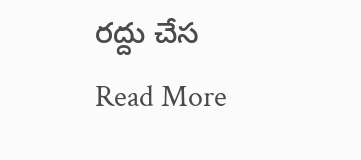రద్దు చేస
Read More